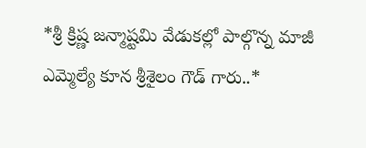*శ్రీ క్రిష్ణ జన్మాష్టమి వేడుకల్లో పాల్గొన్న మాజీ ఎమ్మెల్యే కూన శ్రీశైలం గౌడ్ గారు..*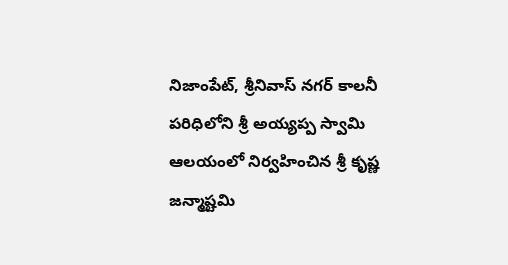నిజాంపేట్, శ్రీనివాస్ నగర్ కాలనీ పరిధిలోని శ్రీ అయ్యప్ప స్వామి ఆలయంలో నిర్వహించిన శ్రీ కృష్ణ జన్మాష్టమి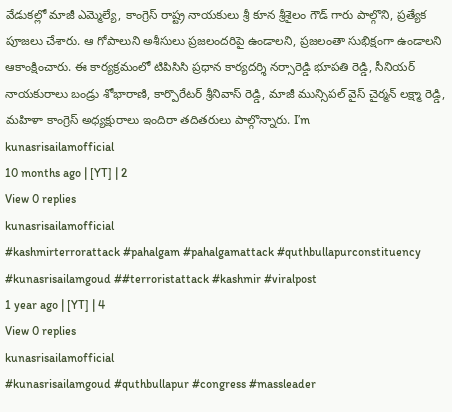వేడుకల్లో మాజీ ఎమ్మెల్యే, కాంగ్రెస్ రాష్ట్ర నాయకులు శ్రీ కూన శ్రీశైలం గౌడ్ గారు పాల్గొని, ప్రత్యేక పూజలు చేశారు. ఆ గోపాలుని అశీసులు ప్రజలందరిపై ఉండాలని, ప్రజలంతా సుభిక్షంగా ఉండాలని ఆకాంక్షించారు. ఈ కార్యక్రమంలో టిపిసిసి ప్రధాన కార్యదర్శి నర్సారెడ్డి భూపతి రెడ్డి, సీనియర్ నాయకురాలు బండ్రు శోభారాణి, కార్పొరేటర్ శ్రీనివాస్ రెడ్డి, మాజీ మున్సిపల్ వైస్ చైర్మన్ లక్ష్మా రెడ్డి, మహిళా కాంగ్రెస్ అధ్యక్షురాలు ఇందిరా తదితరులు పాల్గొన్నారు. I’m
kunasrisailamofficial
10 months ago | [YT] | 2
View 0 replies
kunasrisailamofficial
#kashmirterrorattack #pahalgam #pahalgamattack #quthbullapurconstituency #kunasrisailamgoud ##terroristattack #kashmir #viralpost
1 year ago | [YT] | 4
View 0 replies
kunasrisailamofficial
#kunasrisailamgoud #quthbullapur #congress #massleader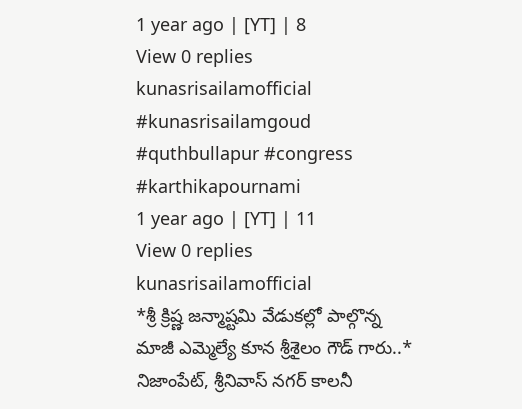1 year ago | [YT] | 8
View 0 replies
kunasrisailamofficial
#kunasrisailamgoud #quthbullapur #congress #karthikapournami
1 year ago | [YT] | 11
View 0 replies
kunasrisailamofficial
*శ్రీ క్రిష్ణ జన్మాష్టమి వేడుకల్లో పాల్గొన్న మాజీ ఎమ్మెల్యే కూన శ్రీశైలం గౌడ్ గారు..*
నిజాంపేట్, శ్రీనివాస్ నగర్ కాలనీ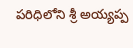పరిధిలోని శ్రీ అయ్యప్ప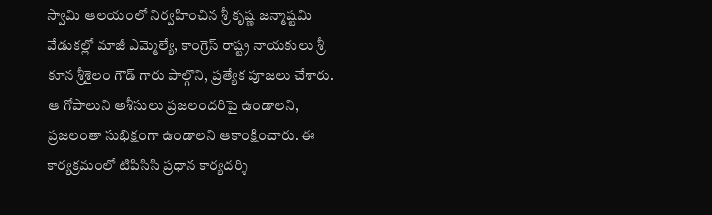స్వామి ఆలయంలో నిర్వహించిన శ్రీ కృష్ణ జన్మాష్టమి వేడుకల్లో మాజీ ఎమ్మెల్యే, కాంగ్రెస్ రాష్ట్ర నాయకులు శ్రీ కూన శ్రీశైలం గౌడ్ గారు పాల్గొని, ప్రత్యేక పూజలు చేశారు. ఆ గోపాలుని అశీసులు ప్రజలందరిపై ఉండాలని, ప్రజలంతా సుభిక్షంగా ఉండాలని ఆకాంక్షించారు. ఈ కార్యక్రమంలో టిపిసిసి ప్రధాన కార్యదర్శి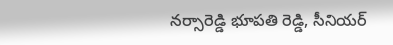నర్సారెడ్డి భూపతి రెడ్డి, సీనియర్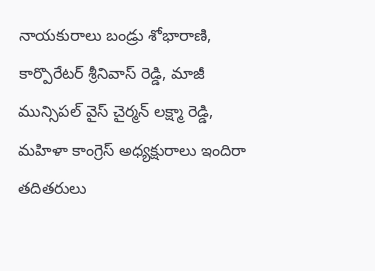నాయకురాలు బండ్రు శోభారాణి, కార్పొరేటర్ శ్రీనివాస్ రెడ్డి, మాజీ మున్సిపల్ వైస్ చైర్మన్ లక్ష్మా రెడ్డి, మహిళా కాంగ్రెస్ అధ్యక్షురాలు ఇందిరా తదితరులు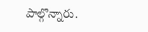పాల్గొన్నారు.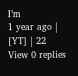I’m
1 year ago | [YT] | 22
View 0 replies